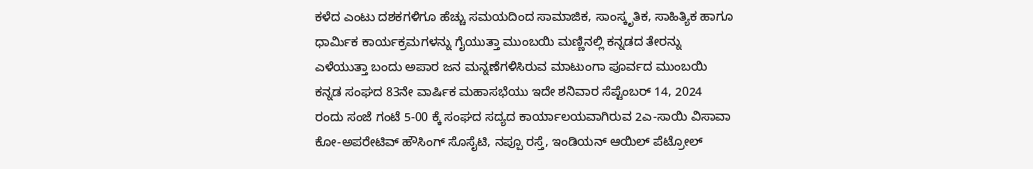ಕಳೆದ ಎಂಟು ದಶಕಗಳಿಗೂ ಹೆಚ್ಚು ಸಮಯದಿಂದ ಸಾಮಾಜಿಕ, ಸಾಂಸ್ಕೃತಿಕ, ಸಾಹಿತ್ಯಿಕ ಹಾಗೂ ಧಾರ್ಮಿಕ ಕಾರ್ಯಕ್ರಮಗಳನ್ನು ಗೈಯುತ್ತಾ ಮುಂಬಯಿ ಮಣ್ಣಿನಲ್ಲಿ ಕನ್ನಡದ ತೇರನ್ನು ಎಳೆಯುತ್ತಾ ಬಂದು ಅಪಾರ ಜನ ಮನ್ನಣೆಗಳಿಸಿರುವ ಮಾಟುಂಗಾ ಪೂರ್ವದ ಮುಂಬಯಿ ಕನ್ನಡ ಸಂಘದ 83ನೇ ವಾರ್ಷಿಕ ಮಹಾಸಭೆಯು ಇದೇ ಶನಿವಾರ ಸೆಪ್ಟೆಂಬರ್ 14, 2024 ರಂದು ಸಂಜೆ ಗಂಟೆ 5-00 ಕ್ಕೆ ಸಂಘದ ಸದ್ಯದ ಕಾರ್ಯಾಲಯವಾಗಿರುವ 2ಎ-ಸಾಯಿ ವಿಸಾವಾ ಕೋ-ಅಪರೇಟಿವ್ ಹೌಸಿಂಗ್ ಸೊಸೈಟಿ, ನಪ್ಪೂ ರಸ್ತೆ, ಇಂಡಿಯನ್ ಆಯಿಲ್ ಪೆಟ್ರೋಲ್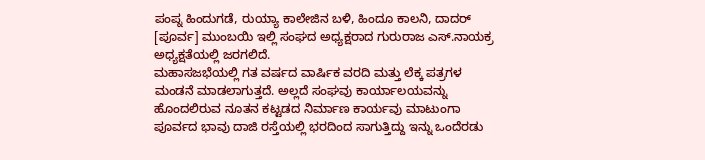ಪಂಪ್ನ ಹಿಂದುಗಡೆ, ರುಯ್ಯಾ ಕಾಲೇಜಿನ ಬಳಿ, ಹಿಂದೂ ಕಾಲನಿ, ದಾದರ್ [ಪೂರ್ವ] ಮುಂಬಯಿ ಇಲ್ಲಿ ಸಂಘದ ಅಧ್ಯಕ್ಷರಾದ ಗುರುರಾಜ ಎಸ್.ನಾಯಕ್ರ ಅಧ್ಯಕ್ಷತೆಯಲ್ಲಿ ಜರಗಲಿದೆ.
ಮಹಾಸಜಭೆಯಲ್ಲಿ ಗತ ವರ್ಷದ ವಾರ್ಷಿಕ ವರದಿ ಮತ್ತು ಲೆಕ್ಕ ಪತ್ರಗಳ ಮಂಡನೆ ಮಾಡಲಾಗುತ್ತದೆ. ಅಲ್ಲದೆ ಸಂಘವು ಕಾರ್ಯಾಲಯವನ್ನು ಹೊಂದಲಿರುವ ನೂತನ ಕಟ್ಟಡದ ನಿರ್ಮಾಣ ಕಾರ್ಯವು ಮಾಟುಂಗಾ ಪೂರ್ವದ ಭಾವು ದಾಜಿ ರಸ್ತೆಯಲ್ಲಿ ಭರದಿಂದ ಸಾಗುತ್ತಿದ್ದು ಇನ್ನು ಒಂದೆರಡು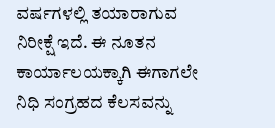ವರ್ಷಗಳಲ್ಲಿ ತಯಾರಾಗುವ ನಿರೀಕ್ಷೆ ಇದೆ. ಈ ನೂತನ ಕಾರ್ಯಾಲಯಕ್ಕಾಗಿ ಈಗಾಗಲೇ ನಿಧಿ ಸಂಗ್ರಹದ ಕೆಲಸವನ್ನು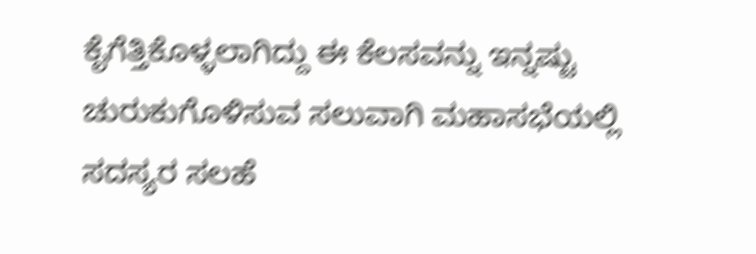ಕೈಗೆತ್ತಿಕೊಳ್ಳಲಾಗಿದ್ದು ಈ ಕೆಲಸವನ್ನು ಇನ್ನಷ್ಟು ಚುರುಕುಗೊಳಿಸುವ ಸಲುವಾಗಿ ಮಹಾಸಭೆಯಲ್ಲಿ ಸದಸ್ಯರ ಸಲಹೆ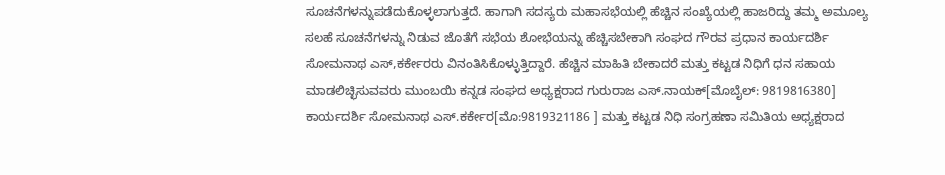ಸೂಚನೆಗಳನ್ನುಪಡೆದುಕೊಳ್ಳಲಾಗುತ್ತದೆ. ಹಾಗಾಗಿ ಸದಸ್ಯರು ಮಹಾಸಭೆಯಲ್ಲಿ ಹೆಚ್ಚಿನ ಸಂಖ್ಯೆಯಲ್ಲಿ ಹಾಜರಿದ್ದು ತಮ್ಮ ಅಮೂಲ್ಯ ಸಲಹೆ ಸೂಚನೆಗಳನ್ನು ನಿಡುವ ಜೊತೆಗೆ ಸಭೆಯ ಶೋಭೆಯನ್ನು ಹೆಚ್ಚಿಸಬೇಕಾಗಿ ಸಂಘದ ಗೌರವ ಪ್ರಧಾನ ಕಾರ್ಯದರ್ಶಿ ಸೋಮನಾಥ ಎಸ್,ಕರ್ಕೇರರು ವಿನಂತಿಸಿಕೊಳ್ಳುತ್ತಿದ್ದಾರೆ. ಹೆಚ್ಚಿನ ಮಾಹಿತಿ ಬೇಕಾದರೆ ಮತ್ತು ಕಟ್ಟಡ ನಿಧಿಗೆ ಧನ ಸಹಾಯ ಮಾಡಲಿಚ್ಛಿಸುವವರು ಮುಂಬಯಿ ಕನ್ನಡ ಸಂಘದ ಅಧ್ಯಕ್ಷರಾದ ಗುರುರಾಜ ಎಸ್.ನಾಯಕ್[ಮೊಬೈಲ್: 9819816380] ಕಾರ್ಯದರ್ಶಿ ಸೋಮನಾಥ ಎಸ್.ಕರ್ಕೇರ[ಮೊ:9819321186 ] ಮತ್ತು ಕಟ್ಟಡ ನಿಧಿ ಸಂಗ್ರಹಣಾ ಸಮಿತಿಯ ಅಧ್ಯಕ್ಷರಾದ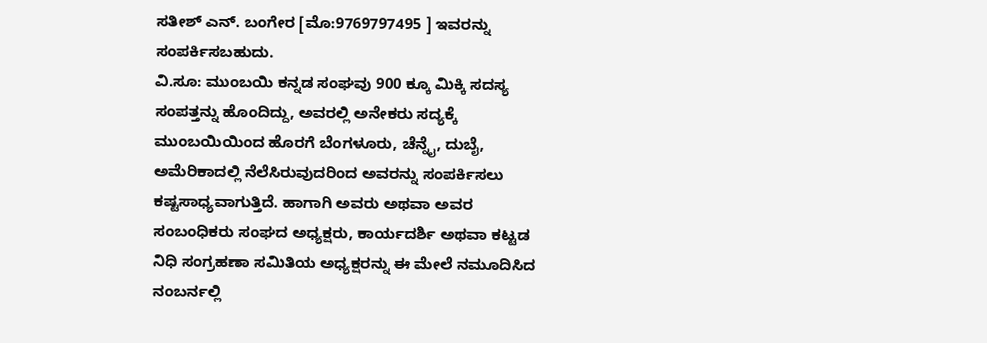ಸತೀಶ್ ಎನ್. ಬಂಗೇರ [ಮೊ:9769797495 ] ಇವರನ್ನು ಸಂಪರ್ಕಿಸಬಹುದು.
ವಿ.ಸೂ: ಮುಂಬಯಿ ಕನ್ನಡ ಸಂಘವು 900 ಕ್ಕೂ ಮಿಕ್ಕಿ ಸದಸ್ಯ ಸಂಪತ್ತನ್ನು ಹೊಂದಿದ್ದು, ಅವರಲ್ಲಿ ಅನೇಕರು ಸದ್ಯಕ್ಕೆ ಮುಂಬಯಿಯಿಂದ ಹೊರಗೆ ಬೆಂಗಳೂರು, ಚೆನ್ನೈ, ದುಬೈ, ಅಮೆರಿಕಾದಲ್ಲಿ ನೆಲೆಸಿರುವುದರಿಂದ ಅವರನ್ನು ಸಂಪರ್ಕಿಸಲು ಕಷ್ಟಸಾಧ್ಯವಾಗುತ್ತಿದೆ. ಹಾಗಾಗಿ ಅವರು ಅಥವಾ ಅವರ ಸಂಬಂಧಿಕರು ಸಂಘದ ಅಧ್ಯಕ್ಷರು, ಕಾರ್ಯದರ್ಶಿ ಅಥವಾ ಕಟ್ಟಡ ನಿಧಿ ಸಂಗ್ರಹಣಾ ಸಮಿತಿಯ ಅಧ್ಯಕ್ಷರನ್ನು ಈ ಮೇಲೆ ನಮೂದಿಸಿದ ನಂಬರ್ನಲ್ಲಿ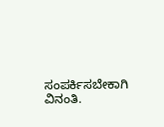ಸಂಪರ್ಕಿಸಬೇಕಾಗಿ ವಿನಂತಿ.